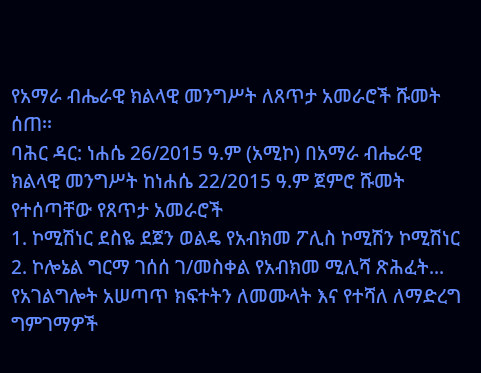የአማራ ብሔራዊ ክልላዊ መንግሥት ለጸጥታ አመራሮች ሹመት ሰጠ፡፡
ባሕር ዳር: ነሐሴ 26/2015 ዓ.ም (አሚኮ) በአማራ ብሔራዊ ክልላዊ መንግሥት ከነሐሴ 22/2015 ዓ.ም ጀምሮ ሹመት የተሰጣቸው የጸጥታ አመራሮች
1. ኮሚሽነር ደስዬ ደጀን ወልዴ የአብክመ ፖሊስ ኮሚሽን ኮሚሽነር
2. ኮሎኔል ግርማ ገሰሰ ገ/መስቀል የአብክመ ሚሊሻ ጽሕፈት...
የአገልግሎት አሠጣጥ ክፍተትን ለመሙላት እና የተሻለ ለማድረግ ግምገማዎች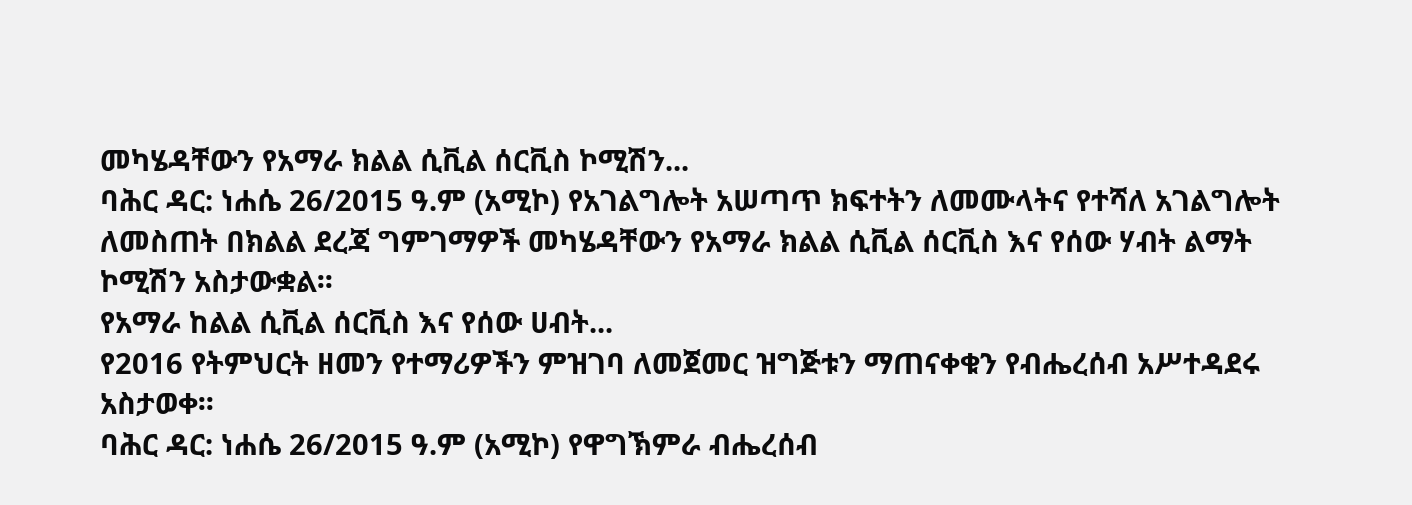መካሄዳቸውን የአማራ ክልል ሲቪል ሰርቪስ ኮሚሽን...
ባሕር ዳር: ነሐሴ 26/2015 ዓ.ም (አሚኮ) የአገልግሎት አሠጣጥ ክፍተትን ለመሙላትና የተሻለ አገልግሎት ለመስጠት በክልል ደረጃ ግምገማዎች መካሄዳቸውን የአማራ ክልል ሲቪል ሰርቪስ እና የሰው ሃብት ልማት ኮሚሽን አስታውቋል፡፡
የአማራ ከልል ሲቪል ሰርቪስ እና የሰው ሀብት...
የ2016 የትምህርት ዘመን የተማሪዎችን ምዝገባ ለመጀመር ዝግጅቱን ማጠናቀቁን የብሔረሰብ አሥተዳደሩ አስታወቀ፡፡
ባሕር ዳር: ነሐሴ 26/2015 ዓ.ም (አሚኮ) የዋግኽምራ ብሔረሰብ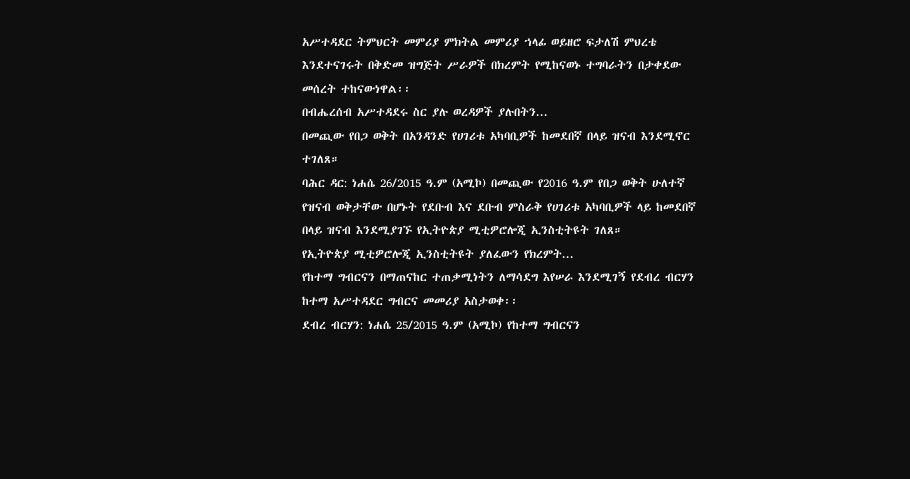አሥተዳደር ትምህርት መምሪያ ምክትል መምሪያ ኀላፊ ወይዘሮ ፍታለሽ ምህረቴ እንደተናገሩት በቅድመ ዝግጅት ሥራዎች በክረምት የሚከናወኑ ተግባራትን በታቀደው መሰረት ተከናውነዋል፡፡
በብሔረሰብ አሥተዳደሩ ስር ያሉ ወረዳዎች ያሉበትን...
በመጪው የበጋ ወቅት በአንዳንድ የሀገሪቱ አካባቢዎች ከመደበኛ በላይ ዝናብ እንደሚኖር ተገለጸ።
ባሕር ዳር: ነሐሴ 26/2015 ዓ.ም (አሚኮ) በመጪው የ2016 ዓ.ም የበጋ ወቅት ሁለተኛ የዝናብ ወቅታቸው በሆኑት የደቡብ እና ደቡብ ምስራቅ የሀገሪቱ አካባቢዎች ላይ ከመደበኛ በላይ ዝናብ እንደሚያገኙ የኢትዮጵያ ሚቲዎሮሎጂ ኢንስቲትዩት ገለጸ።
የኢትዮጵያ ሚቲዎሮሎጂ ኢንስቲትዩት ያለፈውን የክረምት...
የከተማ ግብርናን በማጠናከር ተጠቃሚነትን ለማሳደግ እየሠራ እንደሚገኝ የደብረ ብርሃን ከተማ አሥተዳደር ግብርና መመሪያ አስታወቀ፡፡
ደብረ ብርሃን: ነሐሴ 25/2015 ዓ.ም (አሚኮ) የከተማ ግብርናን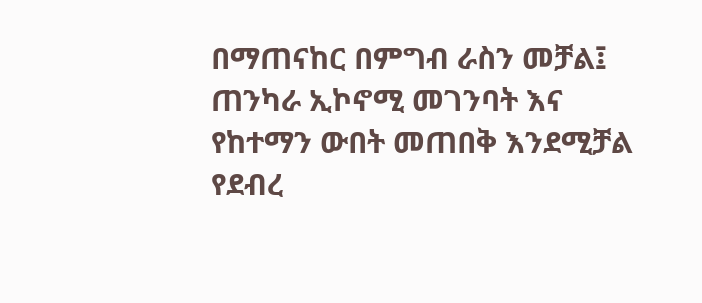በማጠናከር በምግብ ራስን መቻል፤ ጠንካራ ኢኮኖሚ መገንባት እና የከተማን ውበት መጠበቅ እንደሚቻል የደብረ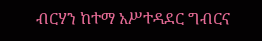ብርሃን ከተማ አሥተዳደር ግብርና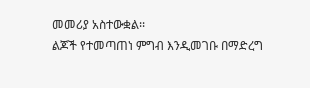መመሪያ አስተውቋል፡፡
ልጆች የተመጣጠነ ምግብ እንዲመገቡ በማድረግ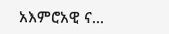አእምሮአዊ ና...